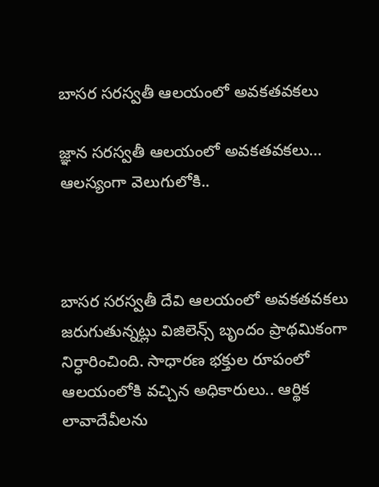బాసర సరస్వతీ ఆలయంలో అవకతవకలు

జ్ఞాన సరస్వతీ ఆలయంలో అవకతవకలు… ఆలస్యంగా వెలుగులోకి..



బాసర సరస్వతీ దేవి ఆలయంలో అవకతవకలు జరుగుతున్నట్లు విజిలెన్స్ బృందం ప్రాథమికంగా నిర్ధారించింది. సాధారణ భక్తుల రూపంలో ఆలయంలోకి వచ్చిన అధికారులు.. ఆర్థిక లావాదేవీలను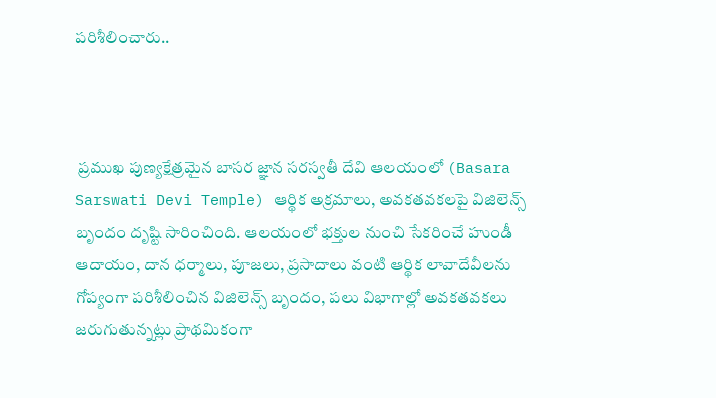పరిశీలించారు..



 ప్రముఖ పుణ్యక్షేత్రమైన బాసర జ్ఞాన సరస్వతీ దేవి ఆలయంలో (Basara Sarswati Devi Temple) ఆర్థిక అక్రమాలు, అవకతవకలపై విజిలెన్స్ బృందం దృష్టి సారించింది. ఆలయంలో భక్తుల నుంచి సేకరించే హుండీ ఆదాయం, దాన ధర్మాలు, పూజలు, ప్రసాదాలు వంటి ఆర్థిక లావాదేవీలను గోప్యంగా పరిశీలించిన విజిలెన్స్ బృందం, పలు విభాగాల్లో అవకతవకలు జరుగుతున్నట్లు ప్రాథమికంగా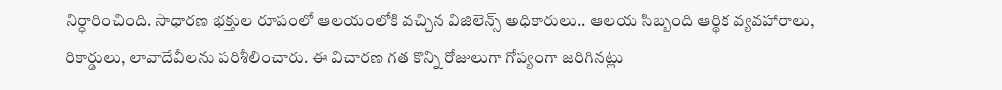నిర్ధారించింది. సాధారణ భక్తుల రూపంలో ఆలయంలోకి వచ్చిన విజిలెన్స్ అధికారులు.. ఆలయ సిబ్బంది ఆర్థిక వ్యవహారాలు, రికార్డులు, లావాదేవీలను పరిశీలించారు. ఈ విచారణ గత కొన్ని రోజులుగా గోప్యంగా జరిగినట్లు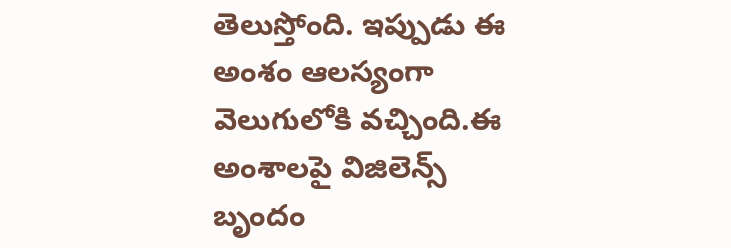తెలుస్తోంది. ఇప్పుడు ఈ అంశం ఆలస్యంగా వెలుగులోకి వచ్చింది.ఈ అంశాలపై విజిలెన్స్ బృందం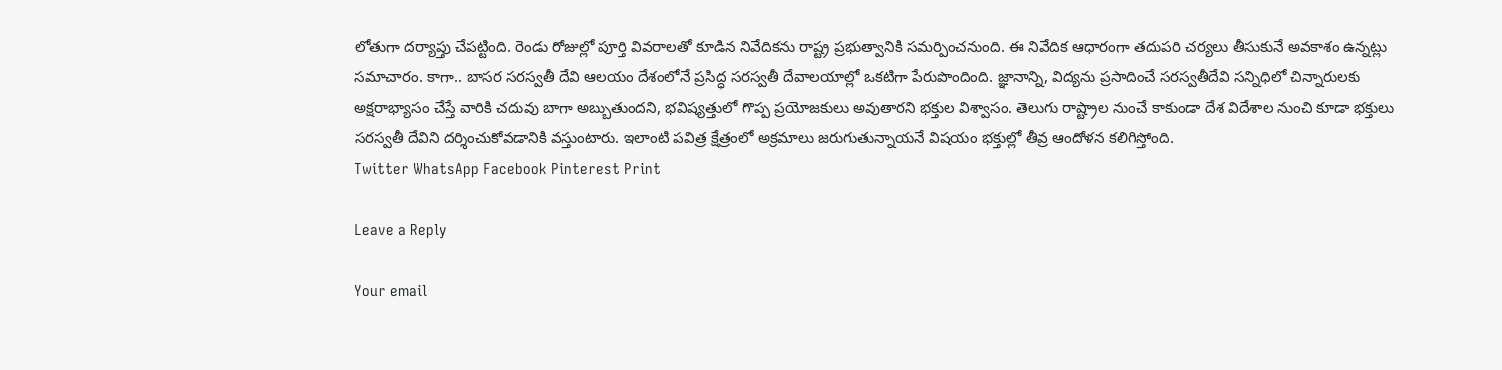లోతుగా దర్యాప్తు చేపట్టింది. రెండు రోజుల్లో పూర్తి వివరాలతో కూడిన నివేదికను రాష్ట్ర ప్రభుత్వానికి సమర్పించనుంది. ఈ నివేదిక ఆధారంగా తదుపరి చర్యలు తీసుకునే అవకాశం ఉన్నట్లు సమాచారం. కాగా.. బాసర సరస్వతీ దేవి ఆలయం దేశంలోనే ప్రసిద్ధ సరస్వతీ దేవాలయాల్లో ఒకటిగా పేరుపొందింది. జ్ఞానాన్ని, విద్యను ప్రసాదించే సరస్వతీదేవి సన్నిధిలో చిన్నారులకు అక్షరాభ్యాసం చేస్తే వారికి చదువు బాగా అబ్బుతుందని, భవిష్యత్తులో గొప్ప ప్రయోజకులు అవుతారని భక్తుల విశ్వాసం. తెలుగు రాష్ట్రాల నుంచే కాకుండా దేశ విదేశాల నుంచి కూడా భక్తులు సరస్వతీ దేవిని దర్శించుకోవడానికి వస్తుంటారు. ఇలాంటి పవిత్ర క్షేత్రంలో అక్రమాలు జరుగుతున్నాయనే విషయం భక్తుల్లో తీవ్ర ఆందోళన కలిగిస్తోంది.
Twitter WhatsApp Facebook Pinterest Print

Leave a Reply

Your email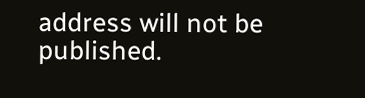address will not be published.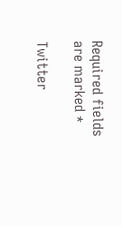Required fields are marked *

Twitter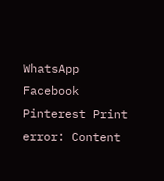WhatsApp Facebook Pinterest Print
error: Content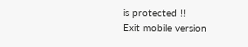is protected !!
Exit mobile version